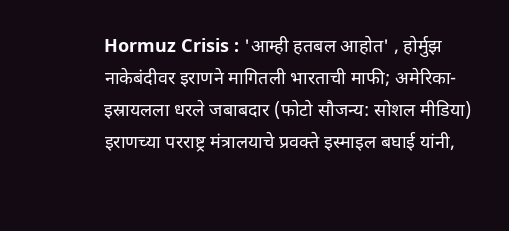Hormuz Crisis : 'आम्ही हतबल आहोत' , होर्मुझ नाकेबंदीवर इराणने मागितली भारताची माफी; अमेरिका-इस्रायलला धरले जबाबदार (फोटो सौजन्य: सोशल मीडिया)
इराणच्या परराष्ट्र मंत्रालयाचे प्रवक्ते इस्माइल बघाई यांनी,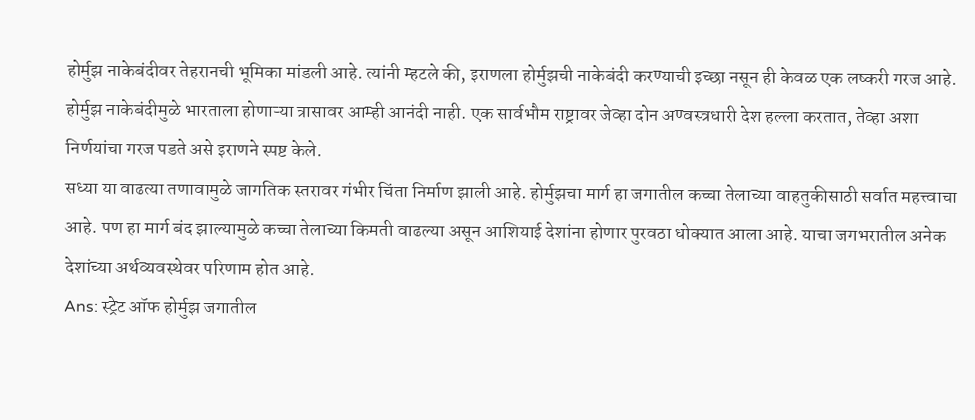होर्मुझ नाकेबंदीवर तेहरानची भूमिका मांडली आहे. त्यांनी म्हटले की, इराणला होर्मुझची नाकेबंदी करण्याची इच्छा नसून ही केवळ एक लष्करी गरज आहे.
होर्मुझ नाकेबंदीमुळे भारताला होणाऱ्या त्रासावर आम्ही आनंदी नाही. एक सार्वभौम राष्ट्रावर जेव्हा दोन अण्वस्त्रधारी देश हल्ला करतात, तेव्हा अशा निर्णयांचा गरज पडते असे इराणने स्पष्ट केले.
सध्या या वाढत्या तणावामुळे जागतिक स्तरावर गंभीर चिंता निर्माण झाली आहे. होर्मुझचा मार्ग हा जगातील कच्चा तेलाच्या वाहतुकीसाठी सर्वात महत्त्वाचा आहे. पण हा मार्ग बंद झाल्यामुळे कच्चा तेलाच्या किमती वाढल्या असून आशियाई देशांना होणार पुरवठा धोक्यात आला आहे. याचा जगभरातील अनेक देशांच्या अर्थव्यवस्थेवर परिणाम होत आहे.
Ans: स्ट्रेट ऑफ होर्मुझ जगातील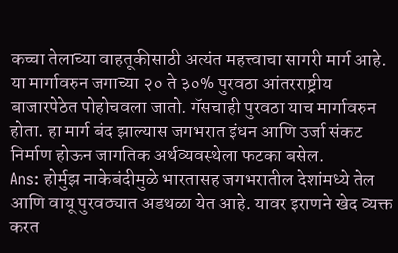कच्चा तेलाच्या वाहतूकीसाठी अत्यंत महत्त्वाचा सागरी मार्ग आहे. या मार्गावरुन जगाच्या २० ते ३०% पुरवठा आंतरराष्ट्रीय बाजारपेठेत पोहोचवला जातो. गॅसचाही पुरवठा याच मार्गावरुन होता. हा मार्ग बंद झाल्यास जगभरात इंधन आणि उर्जा संकट निर्माण होऊन जागतिक अर्थव्यवस्थेला फटका बसेल.
Ans: होर्मुझ नाकेबंदीमुळे भारतासह जगभरातील देशांमध्ये तेल आणि वायू पुरवठ्यात अडथळा येत आहे. यावर इराणने खेद व्यक्त करत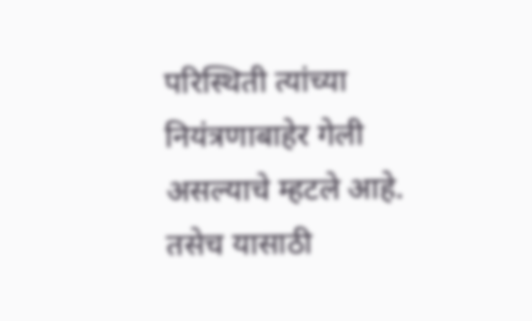परिस्थिती त्यांच्या नियंत्रणाबाहेर गेली असल्याचे म्हटले आहे. तसेच यासाठी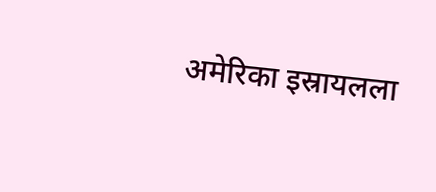अमेरिका इस्रायलला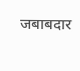जबाबदार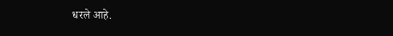धरले आहे.